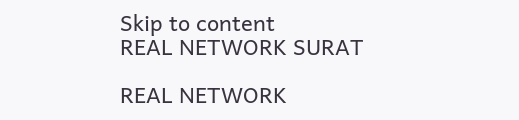Skip to content
REAL NETWORK SURAT

REAL NETWORK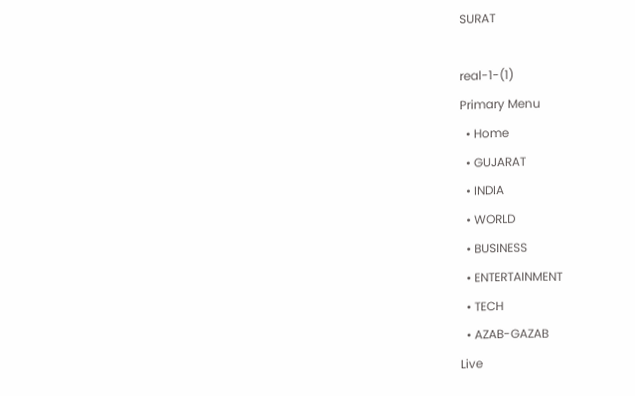SURAT

real-1-(1)
Primary Menu
  • Home
  • GUJARAT
  • INDIA
  • WORLD
  • BUSINESS
  • ENTERTAINMENT
  • TECH
  • AZAB-GAZAB
Live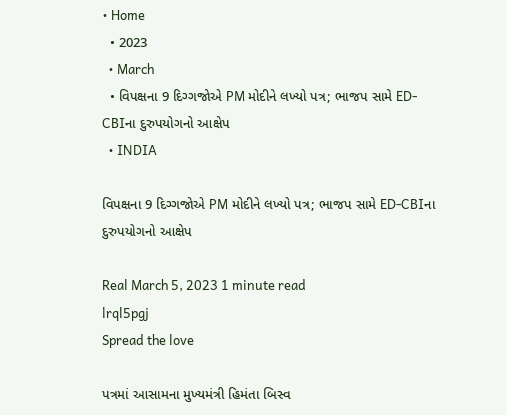• Home
  • 2023
  • March
  • વિપક્ષના 9 દિગ્ગજોએ PM મોદીને લખ્યો પત્ર; ભાજપ સામે ED-CBIના દુરુપયોગનો આક્ષેપ
  • INDIA

વિપક્ષના 9 દિગ્ગજોએ PM મોદીને લખ્યો પત્ર; ભાજપ સામે ED-CBIના દુરુપયોગનો આક્ષેપ

Real March 5, 2023 1 minute read
lrql5pgj
Spread the love

પત્રમાં આસામના મુખ્યમંત્રી હિમંતા બિસ્વ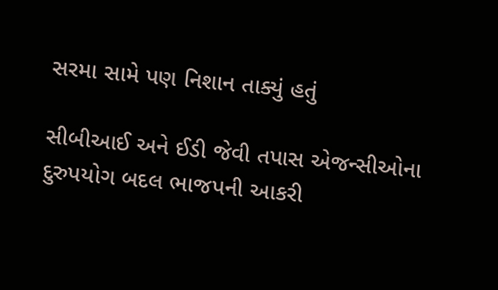સરમા સામે પણ નિશાન તાક્યું હતું

સીબીઆઈ અને ઈડી જેવી તપાસ એજન્સીઓના દુરુપયોગ બદલ ભાજપની આકરી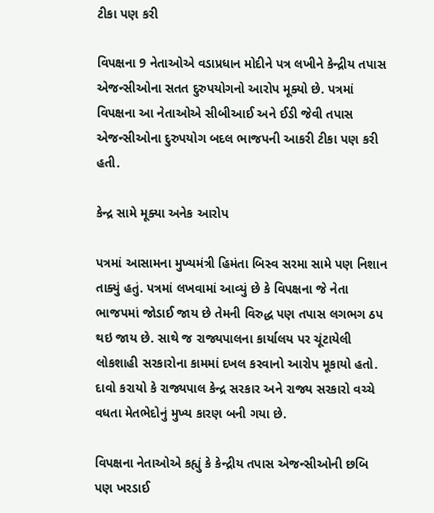ટીકા પણ કરી

વિપક્ષના 9 નેતાઓએ વડાપ્રધાન મોદીને પત્ર લખીને કેન્દ્રીય તપાસ એજન્સીઓના સતત દુરુપયોગનો આરોપ મૂક્યો છે. પત્રમાં વિપક્ષના આ નેતાઓએ સીબીઆઈ અને ઈડી જેવી તપાસ એજન્સીઓના દુરુપયોગ બદલ ભાજપની આકરી ટીકા પણ કરી હતી.

કેન્દ્ર સામે મૂક્યા અનેક આરોપ

પત્રમાં આસામના મુખ્યમંત્રી હિમંતા બિસ્વ સરમા સામે પણ નિશાન તાક્યું હતું. પત્રમાં લખવામાં આવ્યું છે કે વિપક્ષના જે નેતા ભાજપમાં જોડાઈ જાય છે તેમની વિરુદ્ધ પણ તપાસ લગભગ ઠપ થઇ જાય છે. સાથે જ રાજ્યપાલના કાર્યાલય પર ચૂંટાયેલી લોકશાહી સરકારોના કામમાં દખલ કરવાનો આરોપ મૂકાયો હતો. દાવો કરાયો કે રાજ્યપાલ કેન્દ્ર સરકાર અને રાજ્ય સરકારો વચ્ચે વધતા મેતભેદોનું મુખ્ય કારણ બની ગયા છે.

વિપક્ષના નેતાઓએ કહ્યું કે કેન્દ્રીય તપાસ એજન્સીઓની છબિ પણ ખરડાઈ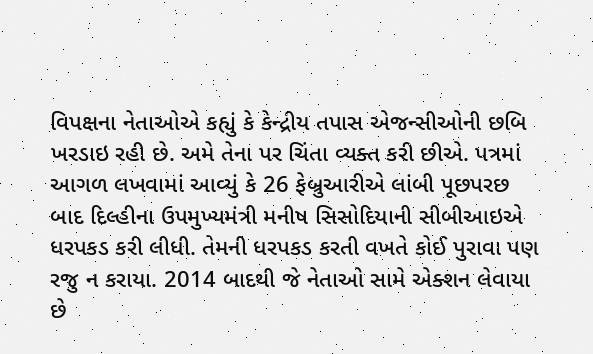વિપક્ષના નેતાઓએ કહ્યું કે કેન્દ્રીય તપાસ એજન્સીઓની છબિ ખરડાઇ રહી છે. અમે તેના પર ચિંતા વ્યક્ત કરી છીએ. પત્રમાં આગળ લખવામાં આવ્યું કે 26 ફેબ્રુઆરીએ લાંબી પૂછપરછ બાદ દિલ્હીના ઉપમુખ્યમંત્રી મનીષ સિસોદિયાની સીબીઆઇએ ધરપકડ કરી લીધી. તેમની ધરપકડ કરતી વખતે કોઈ પુરાવા પણ રજુ ન કરાયા. 2014 બાદથી જે નેતાઓ સામે એક્શન લેવાયા છે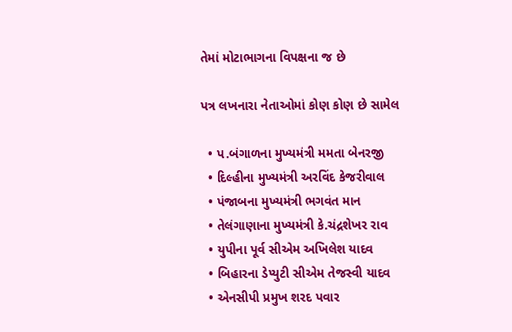તેમાં મોટાભાગના વિપક્ષના જ છે

પત્ર લખનારા નેતાઓમાં કોણ કોણ છે સામેલ

  • પ.બંગાળના મુખ્યમંત્રી મમતા બેનરજી
  • દિલ્હીના મુખ્યમંત્રી અરવિંદ કેજરીવાલ
  • પંજાબના મુખ્યમંત્રી ભગવંત માન
  • તેલંગાણાના મુખ્યમંત્રી કે.ચંદ્રશેખર રાવ
  • યુપીના પૂર્વ સીએમ અખિલેશ યાદવ
  • બિહારના ડેપ્યુટી સીએમ તેજસ્વી યાદવ
  • એનસીપી પ્રમુખ શરદ પવાર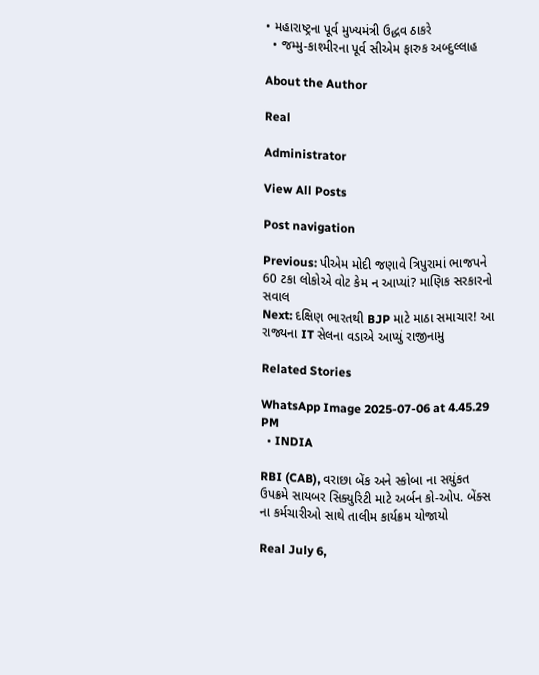• મહારાષ્ટ્રના પૂર્વ મુખ્યમંત્રી ઉદ્ધવ ઠાકરે
  • જમ્મુ-કાશ્મીરના પૂર્વ સીએમ ફારુક અબ્દુલ્લાહ

About the Author

Real

Administrator

View All Posts

Post navigation

Previous: પીએમ મોદી જણાવે ત્રિપુરામાં ભાજપને 60 ટકા લોકોએ વોટ કેમ ન આપ્યાં? માણિક સરકારનો સવાલ
Next: દક્ષિણ ભારતથી BJP માટે માઠા સમાચાર! આ રાજ્યના IT સેલના વડાએ આપ્યું રાજીનામુ

Related Stories

WhatsApp Image 2025-07-06 at 4.45.29 PM
  • INDIA

RBI (CAB), વરાછા બેંક અને સ્કોબા ના સયુંકત ઉપક્રમે સાયબર સિક્યુરિટી માટે અર્બન કો-ઓપ. બેંક્સ ના કર્મચારીઓ સાથે તાલીમ કાર્યક્રમ યોજાયો

Real July 6,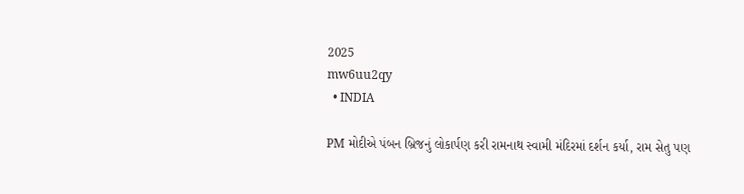2025
mw6uu2qy
  • INDIA

PM મોદીએ પંબન બ્રિજનું લોકાર્પણ કરી રામનાથ સ્વામી મંદિરમાં દર્શન કર્યા, રામ સેતુ પણ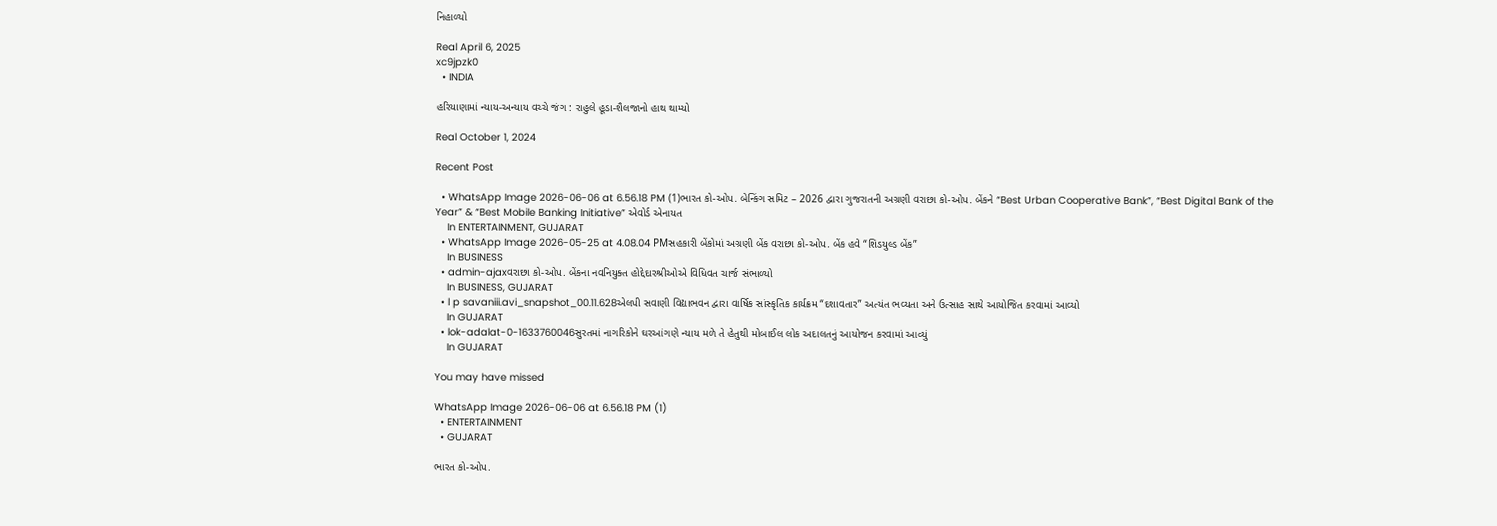નિહાળ્યો

Real April 6, 2025
xc9jpzk0
  • INDIA

હરિયાણામાં ન્યાય-અન્યાય વચ્ચે જંગ : રાહુલે હૂડા-શૈલજાનો હાથ થામ્યો

Real October 1, 2024

Recent Post

  • WhatsApp Image 2026-06-06 at 6.56.18 PM (1)ભારત કો-ઓપ. બેન્કિંગ સમિટ – 2026 દ્વારા ગુજરાતની અગ્રણી વરાછા કો-ઓપ. બેંકને “Best Urban Cooperative Bank”, “Best Digital Bank of the Year” & “Best Mobile Banking Initiative” એવોર્ડ એનાયત
    In ENTERTAINMENT, GUJARAT
  • WhatsApp Image 2026-05-25 at 4.08.04 PMસહકારી બેંકોમાં અગ્રણી બેંક વરાછા કો-ઓપ. બેંક હવે “શિડયુલ્ડ બેંક”
    In BUSINESS
  • admin-ajaxવરાછા કો-ઓપ. બેંકના નવનિયુક્ત હોદ્દેદારશ્રીઓએ વિધિવત ચાર્જ સંભાળ્યો
    In BUSINESS, GUJARAT
  • l p savaniii.avi_snapshot_00.11.628એલપી સવાણી વિદ્યાભવન દ્વારા વાર્ષિક સાંસ્કૃતિક કાર્યક્રમ “દશાવતાર” અત્યંત ભવ્યતા અને ઉત્સાહ સાથે આયોજિત કરવામાં આવ્યો
    In GUJARAT
  • lok-adalat-0-1633760046સુરતમાં નાગરિકોને ઘરઆંગણે ન્યાય મળે તે હેતુથી મોબાઈલ લોક અદાલતનું આયોજન કરવામાં આવ્યું
    In GUJARAT

You may have missed

WhatsApp Image 2026-06-06 at 6.56.18 PM (1)
  • ENTERTAINMENT
  • GUJARAT

ભારત કો-ઓપ.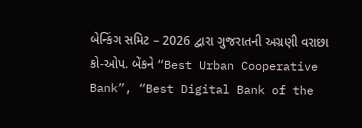બેન્કિંગ સમિટ – 2026 દ્વારા ગુજરાતની અગ્રણી વરાછા કો-ઓપ. બેંકને “Best Urban Cooperative Bank”, “Best Digital Bank of the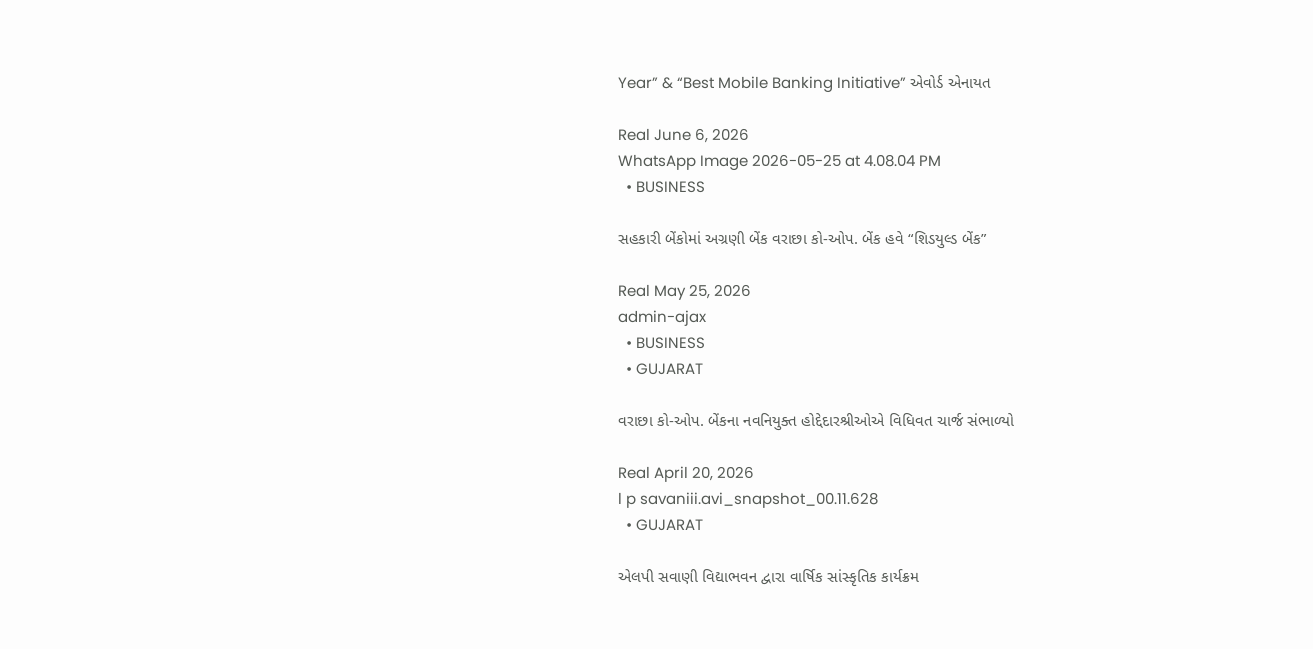Year” & “Best Mobile Banking Initiative” એવોર્ડ એનાયત

Real June 6, 2026
WhatsApp Image 2026-05-25 at 4.08.04 PM
  • BUSINESS

સહકારી બેંકોમાં અગ્રણી બેંક વરાછા કો-ઓપ. બેંક હવે “શિડયુલ્ડ બેંક”

Real May 25, 2026
admin-ajax
  • BUSINESS
  • GUJARAT

વરાછા કો-ઓપ. બેંકના નવનિયુક્ત હોદ્દેદારશ્રીઓએ વિધિવત ચાર્જ સંભાળ્યો

Real April 20, 2026
l p savaniii.avi_snapshot_00.11.628
  • GUJARAT

એલપી સવાણી વિદ્યાભવન દ્વારા વાર્ષિક સાંસ્કૃતિક કાર્યક્રમ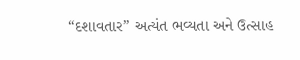“દશાવતાર” અત્યંત ભવ્યતા અને ઉત્સાહ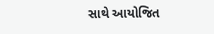સાથે આયોજિત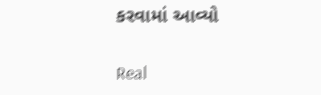કરવામાં આવ્યો

Real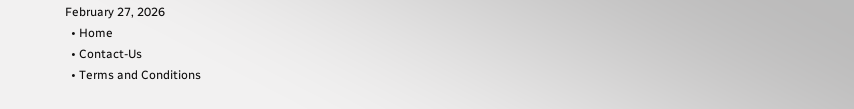February 27, 2026
  • Home
  • Contact-Us
  • Terms and Conditions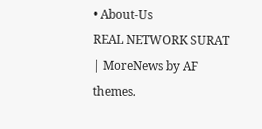• About-Us
REAL NETWORK SURAT | MoreNews by AF themes.